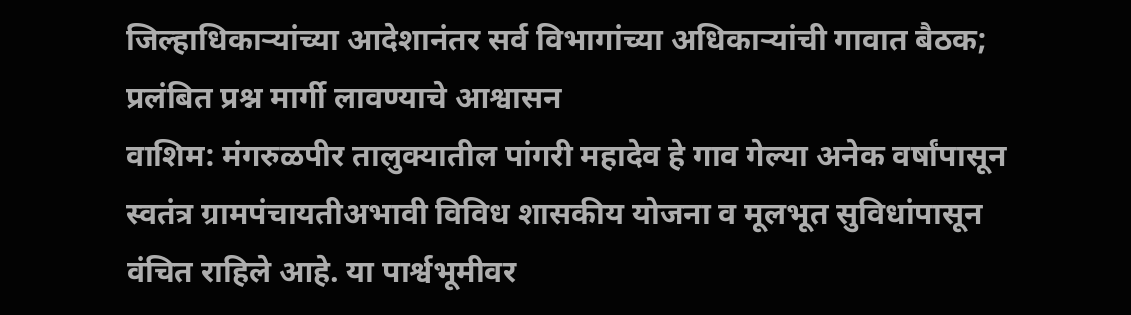जिल्हाधिकाऱ्यांच्या आदेशानंतर सर्व विभागांच्या अधिकाऱ्यांची गावात बैठक; प्रलंबित प्रश्न मार्गी लावण्याचे आश्वासन
वाशिम: मंगरुळपीर तालुक्यातील पांगरी महादेव हे गाव गेल्या अनेक वर्षांपासून स्वतंत्र ग्रामपंचायतीअभावी विविध शासकीय योजना व मूलभूत सुविधांपासून वंचित राहिले आहे. या पार्श्वभूमीवर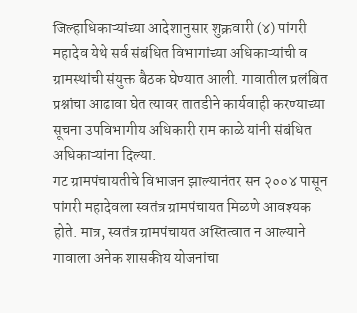जिल्हाधिकाऱ्यांच्या आदेशानुसार शुक्रवारी (४) पांगरी महादेव येथे सर्व संबंधित विभागांच्या अधिकाऱ्यांची व ग्रामस्थांची संयुक्त बैठक घेण्यात आली. गावातील प्रलंबित प्रश्नांचा आढावा घेत त्यावर तातडीने कार्यवाही करण्याच्या सूचना उपविभागीय अधिकारी राम काळे यांनी संबंधित अधिकाऱ्यांना दिल्या.
गट ग्रामपंचायतीचे विभाजन झाल्यानंतर सन २००४ पासून पांगरी महादेवला स्वतंत्र ग्रामपंचायत मिळणे आवश्यक होते. मात्र, स्वतंत्र ग्रामपंचायत अस्तित्वात न आल्याने गावाला अनेक शासकीय योजनांचा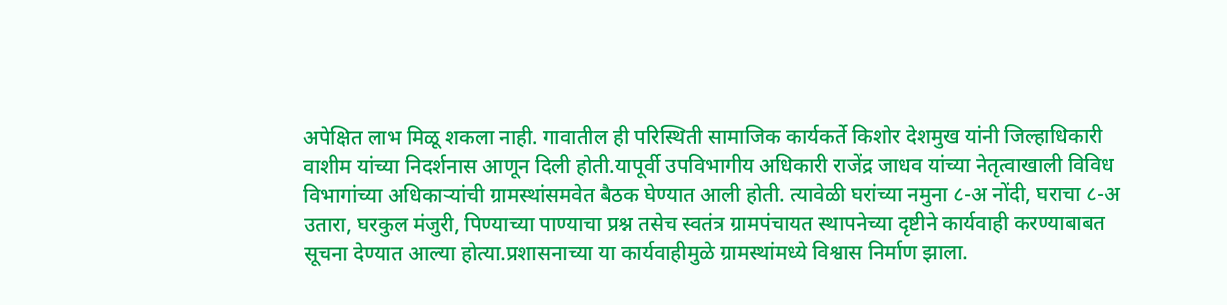अपेक्षित लाभ मिळू शकला नाही. गावातील ही परिस्थिती सामाजिक कार्यकर्ते किशोर देशमुख यांनी जिल्हाधिकारी वाशीम यांच्या निदर्शनास आणून दिली होती.यापूर्वी उपविभागीय अधिकारी राजेंद्र जाधव यांच्या नेतृत्वाखाली विविध विभागांच्या अधिकाऱ्यांची ग्रामस्थांसमवेत बैठक घेण्यात आली होती. त्यावेळी घरांच्या नमुना ८-अ नोंदी, घराचा ८-अ उतारा, घरकुल मंजुरी, पिण्याच्या पाण्याचा प्रश्न तसेच स्वतंत्र ग्रामपंचायत स्थापनेच्या दृष्टीने कार्यवाही करण्याबाबत सूचना देण्यात आल्या होत्या.प्रशासनाच्या या कार्यवाहीमुळे ग्रामस्थांमध्ये विश्वास निर्माण झाला.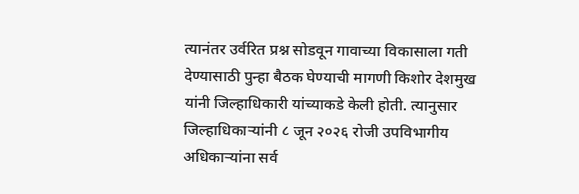त्यानंतर उर्वरित प्रश्न सोडवून गावाच्या विकासाला गती देण्यासाठी पुन्हा बैठक घेण्याची मागणी किशोर देशमुख यांनी जिल्हाधिकारी यांच्याकडे केली होती. त्यानुसार जिल्हाधिकाऱ्यांनी ८ जून २०२६ रोजी उपविभागीय अधिकाऱ्यांना सर्व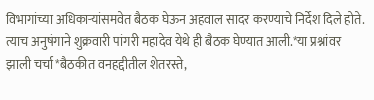विभागांच्या अधिकाऱ्यांसमवेत बैठक घेऊन अहवाल सादर करण्याचे निर्देश दिले होते. त्याच अनुषंगाने शुक्रवारी पांगरी महादेव येथे ही बैठक घेण्यात आली.*या प्रश्नांवर झाली चर्चा*बैठकीत वनहद्दीतील शेतरस्ते,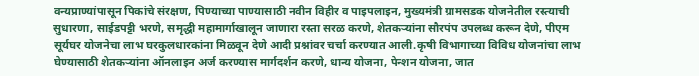वन्यप्राण्यांपासून पिकांचे संरक्षण, पिण्याच्या पाण्यासाठी नवीन विहीर व पाइपलाइन, मुख्यमंत्री ग्रामसडक योजनेतील रस्त्याची सुधारणा, साईडपट्टी भरणे, समृद्धी महामार्गाखालून जाणारा रस्ता सरळ करणे, शेतकऱ्यांना सौरपंप उपलब्ध करून देणे, पीएम सूर्यघर योजनेचा लाभ घरकुलधारकांना मिळवून देणे आदी प्रश्नांवर चर्चा करण्यात आली.कृषी विभागाच्या विविध योजनांचा लाभ घेण्यासाठी शेतकऱ्यांना ऑनलाइन अर्ज करण्यास मार्गदर्शन करणे, धान्य योजना, पेन्शन योजना, जात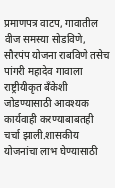प्रमाणपत्र वाटप, गावातील वीज समस्या सोडविणे, सौरपंप योजना राबविणे तसेच पांगरी महादेव गावाला राष्ट्रीयीकृत बँकेशी जोडण्यासाठी आवश्यक कार्यवाही करण्याबाबतही चर्चा झाली.शासकीय योजनांचा लाभ घेण्यासाठी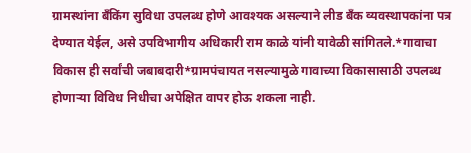ग्रामस्थांना बँकिंग सुविधा उपलब्ध होणे आवश्यक असल्याने लीड बँक व्यवस्थापकांना पत्र देण्यात येईल, असे उपविभागीय अधिकारी राम काळे यांनी यावेळी सांगितले.*गावाचा विकास ही सर्वांची जबाबदारी*ग्रामपंचायत नसल्यामुळे गावाच्या विकासासाठी उपलब्ध होणाऱ्या विविध निधीचा अपेक्षित वापर होऊ शकला नाही.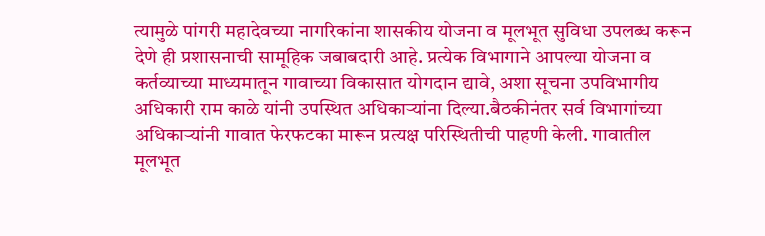त्यामुळे पांगरी महादेवच्या नागरिकांना शासकीय योजना व मूलभूत सुविधा उपलब्ध करून देणे ही प्रशासनाची सामूहिक जबाबदारी आहे. प्रत्येक विभागाने आपल्या योजना व कर्तव्याच्या माध्यमातून गावाच्या विकासात योगदान द्यावे, अशा सूचना उपविभागीय अधिकारी राम काळे यांनी उपस्थित अधिकाऱ्यांना दिल्या.बैठकीनंतर सर्व विभागांच्या अधिकाऱ्यांनी गावात फेरफटका मारून प्रत्यक्ष परिस्थितीची पाहणी केली. गावातील मूलभूत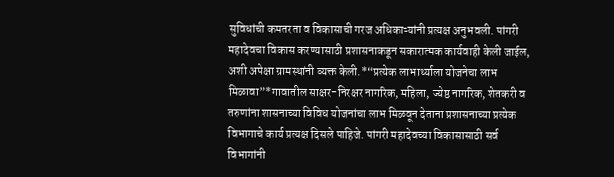सुविधांची कमतरता व विकासाची गरज अधिकाऱ्यांनी प्रत्यक्ष अनुभवली. पांगरी महादेवचा विकास करण्यासाठी प्रशासनाकडून सकारात्मक कार्यवाही केली जाईल, अशी अपेक्षा ग्रामस्थांनी व्यक्त केली.*“प्रत्येक लाभार्थ्याला योजनेचा लाभ मिळावा”*गावातील साक्षर-निरक्षर नागरिक, महिला, ज्येष्ठ नागरिक, शेतकरी व तरुणांना शासनाच्या विविध योजनांचा लाभ मिळवून देताना प्रशासनाच्या प्रत्येक विभागाचे कार्य प्रत्यक्ष दिसले पाहिजे. पांगरी महादेवच्या विकासासाठी सर्व विभागांनी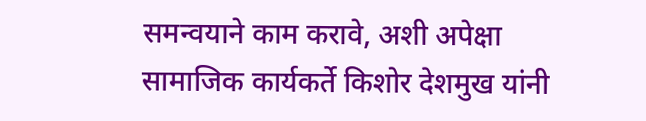समन्वयाने काम करावे, अशी अपेक्षा सामाजिक कार्यकर्ते किशोर देशमुख यांनी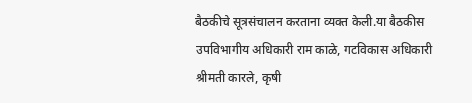बैठकीचे सूत्रसंचालन करताना व्यक्त केली.या बैठकीस उपविभागीय अधिकारी राम काळे, गटविकास अधिकारी श्रीमती कारले, कृषी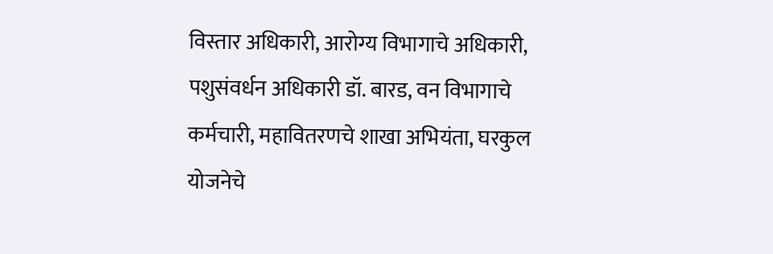विस्तार अधिकारी, आरोग्य विभागाचे अधिकारी, पशुसंवर्धन अधिकारी डॉ. बारड, वन विभागाचे कर्मचारी, महावितरणचे शाखा अभियंता, घरकुल योजनेचे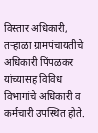विस्तार अधिकारी, तऱ्हाळा ग्रामपंचायतीचे अधिकारी पिंपळकर यांच्यासह विविध विभागांचे अधिकारी व कर्मचारी उपस्थित होते.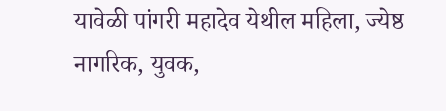यावेळी पांगरी महादेव येथील महिला, ज्येष्ठ नागरिक, युवक,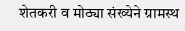शेतकरी व मोठ्या संख्येने ग्रामस्थ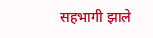सहभागी झाले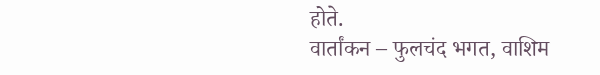होते.
वार्तांकन – फुलचंद भगत, वाशिम